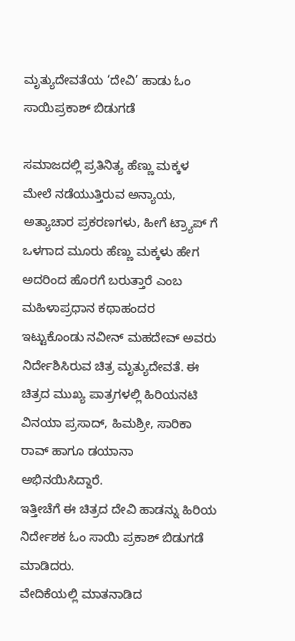ಮೃತ್ಯುದೇವತೆಯ ‘ದೇವಿ’ ಹಾಡು ಓಂ ಸಾಯಿಪ್ರಕಾಶ್ ಬಿಡುಗಡೆ

ಸಮಾಜದಲ್ಲಿ ಪ್ರತಿನಿತ್ಯ ಹೆಣ್ಣು ಮಕ್ಕಳ ಮೇಲೆ ನಡೆಯುತ್ತಿರುವ ಅನ್ಯಾಯ, ಅತ್ಯಾಚಾರ ಪ್ರಕರಣಗಳು, ಹೀಗೆ ಟ್ರ್ಯಾಪ್ ಗೆ ಒಳಗಾದ ಮೂರು ಹೆಣ್ಣು ಮಕ್ಕಳು ಹೇಗ ಅದರಿಂದ ಹೊರಗೆ ಬರುತ್ತಾರೆ ಎಂಬ ಮಹಿಳಾಪ್ರಧಾನ ಕಥಾಹಂದರ ಇಟ್ಟುಕೊಂಡು ನವೀನ್ ಮಹದೇವ್ ಅವರು ನಿರ್ದೇಶಿಸಿರುವ ಚಿತ್ರ ಮೃತ್ಯುದೇವತೆ. ಈ ಚಿತ್ರದ ಮುಖ್ಯ ಪಾತ್ರಗಳಲ್ಲಿ ಹಿರಿಯನಟಿ ವಿನಯಾ ಪ್ರಸಾದ್, ಹಿಮಶ್ರೀ, ಸಾರಿಕಾ ರಾವ್ ಹಾಗೂ ಡಯಾನಾ ಅಭಿನಯಿಸಿದ್ದಾರೆ.
ಇತ್ತೀಚೆಗೆ ಈ ಚಿತ್ರದ ದೇವಿ ಹಾಡನ್ನು ಹಿರಿಯ ನಿರ್ದೇಶಕ ಓಂ ಸಾಯಿ ಪ್ರಕಾಶ್ ಬಿಡುಗಡೆ ಮಾಡಿದರು.
ವೇದಿಕೆಯಲ್ಲಿ ಮಾತನಾಡಿದ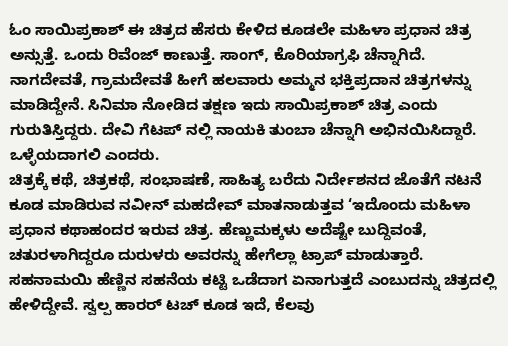ಓಂ ಸಾಯಿಪ್ರಕಾಶ್ ಈ ಚಿತ್ರದ ಹೆಸರು ಕೇಳಿದ ಕೂಡಲೇ ಮಹಿಳಾ ಪ್ರಧಾನ ಚಿತ್ರ ಅನ್ಸುತ್ತೆ. ಒಂದು ರಿವೆಂಜ್ ಕಾಣುತ್ತೆ. ಸಾಂಗ್, ಕೊರಿಯಾಗ್ರಫಿ ಚೆನ್ನಾಗಿದೆ. ನಾಗದೇವತೆ, ಗ್ರಾಮದೇವತೆ ಹೀಗೆ ಹಲವಾರು ಅಮ್ಮನ ಭಕ್ತಿಪ್ರದಾನ ಚಿತ್ರಗಳನ್ನು ಮಾಡಿದ್ದೇನೆ. ಸಿನಿಮಾ ನೋಡಿದ ತಕ್ಷಣ ಇದು ಸಾಯಿಪ್ರಕಾಶ್ ಚಿತ್ರ ಎಂದು ಗುರುತಿಸ್ತಿದ್ದರು. ದೇವಿ ಗೆಟಪ್ ನಲ್ಲಿ ನಾಯಕಿ ತುಂಬಾ ಚೆನ್ನಾಗಿ ಅಭಿನಯಿಸಿದ್ದಾರೆ. ಒಳ್ಳೆಯದಾಗಲಿ ಎಂದರು.
ಚಿತ್ರಕ್ಕೆ ಕಥೆ, ಚಿತ್ರಕಥೆ, ಸಂಭಾಷಣೆ, ಸಾಹಿತ್ಯ ಬರೆದು ನಿರ್ದೇಶನದ ಜೊತೆಗೆ ನಟನೆ ಕೂಡ ಮಾಡಿರುವ ನವೀನ್ ಮಹದೇವ್ ಮಾತನಾಡುತ್ತವ ‘ಇದೊಂದು ಮಹಿಳಾ ಪ್ರಧಾನ ಕಥಾಹಂದರ ಇರುವ ಚಿತ್ರ. ಹೆಣ್ಣುಮಕ್ಕಳು ಅದೆಷ್ಟೇ ಬುದ್ದಿವಂತೆ, ಚತುರಳಾಗಿದ್ದರೂ ದುರುಳರು ಅವರನ್ನು ಹೇಗೆಲ್ಲಾ ಟ್ರಾಪ್ ಮಾಡುತ್ತಾರೆ.
ಸಹನಾಮಯಿ ಹೆಣ್ಣಿನ ಸಹನೆಯ ಕಟ್ಟಿ ಒಡೆದಾಗ ಏನಾಗುತ್ತದೆ ಎಂಬುದನ್ನು ಚಿತ್ರದಲ್ಲಿ ಹೇಳಿದ್ದೇವೆ. ಸ್ವಲ್ಪ ಹಾರರ್ ಟಚ್ ಕೂಡ ಇದೆ, ಕೆಲವು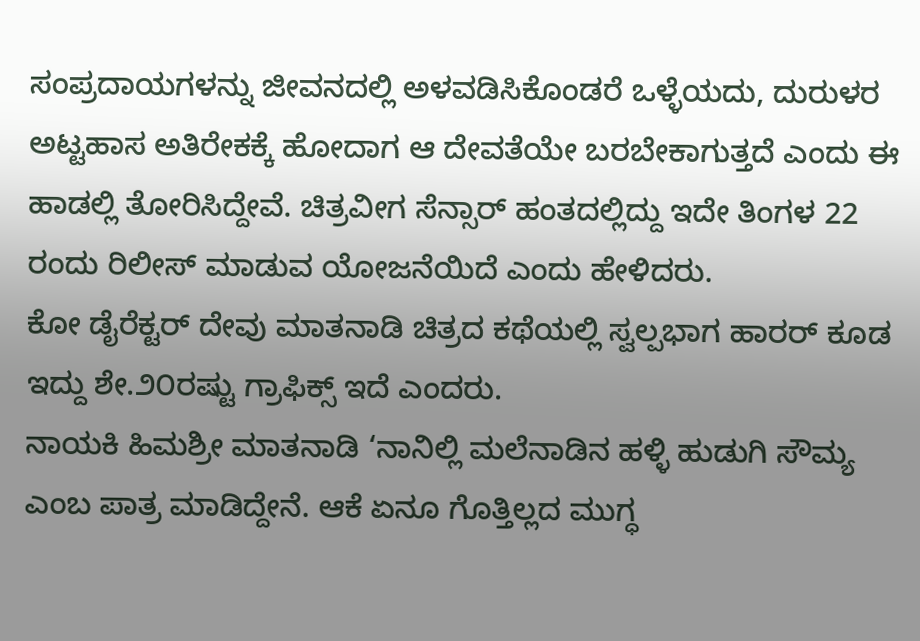ಸಂಪ್ರದಾಯಗಳನ್ನು ಜೀವನದಲ್ಲಿ ಅಳವಡಿಸಿಕೊಂಡರೆ ಒಳ್ಳೆಯದು, ದುರುಳರ ಅಟ್ಟಹಾಸ ಅತಿರೇಕಕ್ಕೆ ಹೋದಾಗ ಆ ದೇವತೆಯೇ ಬರಬೇಕಾಗುತ್ತದೆ ಎಂದು ಈ ಹಾಡಲ್ಲಿ ತೋರಿಸಿದ್ದೇವೆ‌. ಚಿತ್ರವೀಗ ಸೆನ್ಸಾರ್ ಹಂತದಲ್ಲಿದ್ದು ಇದೇ ತಿಂಗಳ 22 ರಂದು ರಿಲೀಸ್ ಮಾಡುವ ಯೋಜನೆಯಿದೆ ಎಂದು ಹೇಳಿದರು.
ಕೋ ಡೈರೆಕ್ಟರ್ ದೇವು ಮಾತನಾಡಿ ಚಿತ್ರದ ಕಥೆಯಲ್ಲಿ ಸ್ವಲ್ಪಭಾಗ ಹಾರರ್ ಕೂಡ ಇದ್ದು ಶೇ.೨೦ರಷ್ಟು ಗ್ರಾಫಿಕ್ಸ್ ಇದೆ ಎಂದರು.
ನಾಯಕಿ ಹಿಮಶ್ರೀ ಮಾತನಾಡಿ ‘ನಾನಿಲ್ಲಿ ಮಲೆನಾಡಿನ ಹಳ್ಳಿ ಹುಡುಗಿ ಸೌಮ್ಯ ಎಂಬ ಪಾತ್ರ ಮಾಡಿದ್ದೇನೆ. ಆಕೆ ಏನೂ ಗೊತ್ತಿಲ್ಲದ ಮುಗ್ಧ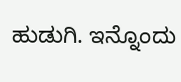ಹುಡುಗಿ. ಇನ್ನೊಂದು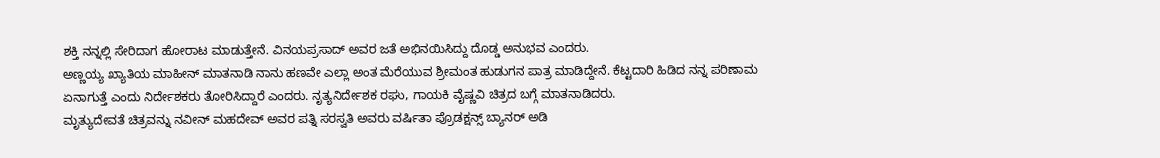ಶಕ್ತಿ ನನ್ನಲ್ಲಿ ಸೇರಿದಾಗ ಹೋರಾಟ ಮಾಡುತ್ತೇನೆ. ವಿನಯಪ್ರಸಾದ್ ಅವರ ಜತೆ ಅಭಿನಯಿಸಿದ್ದು ದೊಡ್ಡ ಅನುಭವ ಎಂದರು.
ಅಣ್ಣಯ್ಯ ಖ್ಯಾತಿಯ ಮಾಹೀನ್ ಮಾತನಾಡಿ ನಾನು ಹಣವೇ ಎಲ್ಲಾ ಅಂತ ಮೆರೆಯುವ ಶ್ರೀಮಂತ ಹುಡುಗನ ಪಾತ್ರ ಮಾಡಿದ್ದೇನೆ. ಕೆಟ್ಟದಾರಿ ಹಿಡಿದ ನನ್ನ ಪರಿಣಾಮ ಏನಾಗುತ್ತೆ ಎಂದು ನಿರ್ದೇಶಕರು ತೋರಿಸಿದ್ದಾರೆ ಎಂದರು. ನೃತ್ಯನಿರ್ದೇಶಕ ರಘು, ಗಾಯಕಿ ವೈಷ್ಣವಿ ಚಿತ್ರದ ಬಗ್ಗೆ ಮಾತನಾಡಿದರು.
ಮೃತ್ಯುದೇವತೆ ಚಿತ್ರವನ್ನು ನವೀನ್‍ ಮಹದೇವ್‍ ಅವರ ಪತ್ನಿ ಸರಸ್ವತಿ ಅವರು ವರ್ಷಿತಾ ಪ್ರೊಡಕ್ಷನ್ಸ್ ಬ್ಯಾನರ್ ಅಡಿ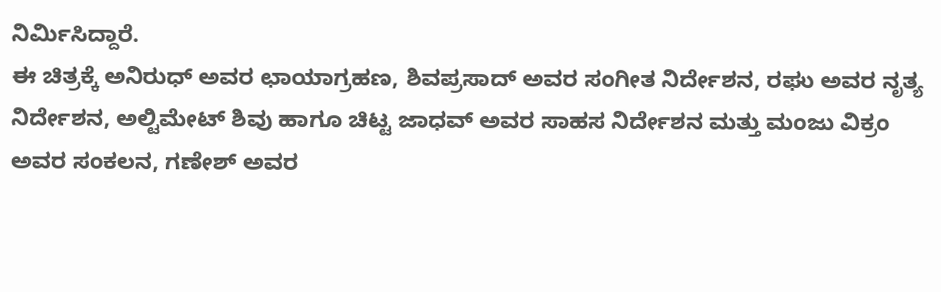ನಿರ್ಮಿಸಿದ್ದಾರೆ.
ಈ ಚಿತ್ರಕ್ಕೆ ಅನಿರುಧ್ ಅವರ ಛಾಯಾಗ್ರಹಣ, ಶಿವಪ್ರಸಾದ್ ಅವರ ಸಂಗೀತ ನಿರ್ದೇಶನ, ರಘು ಅವರ ನೃತ್ಯ ನಿರ್ದೇಶನ, ಅಲ್ಟಿಮೇಟ್‍ ಶಿವು ಹಾಗೂ ಚಿಟ್ಟ ಜಾಧವ್‍ ಅವರ ಸಾಹಸ ನಿರ್ದೇಶನ ಮತ್ತು ಮಂಜು ವಿಕ್ರಂ ಅವರ ಸಂಕಲನ, ಗಣೇಶ್ ಅವರ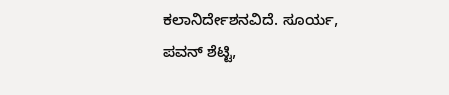ಕಲಾನಿರ್ದೇಶನವಿದೆ. ಸೂರ್ಯ, ಪವನ್ ಶೆಟ್ಟಿ,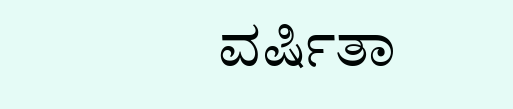ವರ್ಷಿತಾ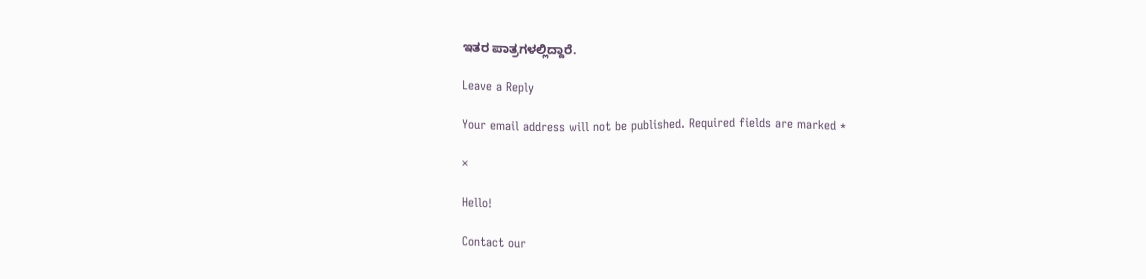ಇತರ ಪಾತ್ರಗಳಲ್ಲಿದ್ದಾರೆ.

Leave a Reply

Your email address will not be published. Required fields are marked *

×

Hello!

Contact our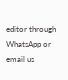editor through WhatsApp or email us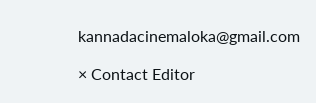kannadacinemaloka@gmail.com

× Contact Editor